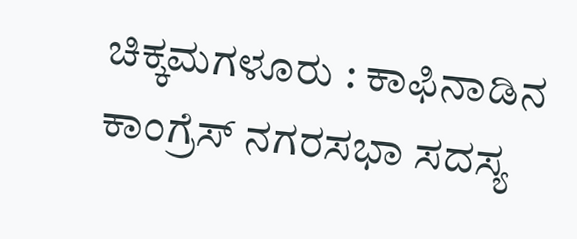ಚಿಕ್ಕಮಗಳೂರು : ಕಾಫಿನಾಡಿನ ಕಾಂಗ್ರೆಸ್ ನಗರಸಭಾ ಸದಸ್ಯ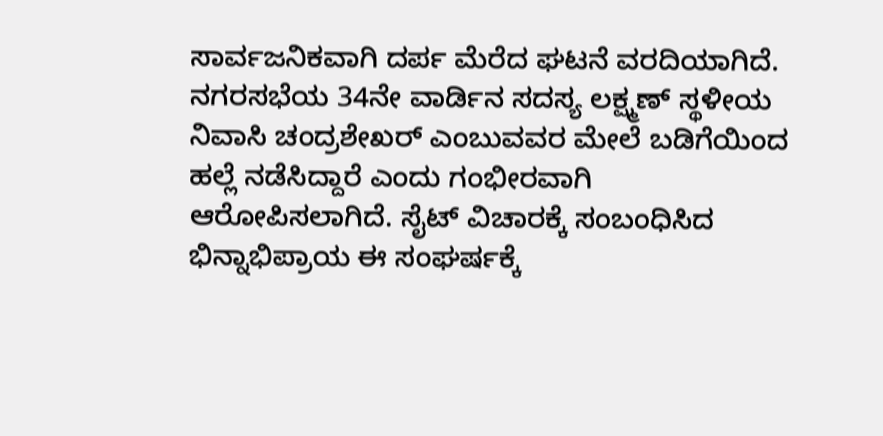ಸಾರ್ವಜನಿಕವಾಗಿ ದರ್ಪ ಮೆರೆದ ಘಟನೆ ವರದಿಯಾಗಿದೆ. ನಗರಸಭೆಯ 34ನೇ ವಾರ್ಡಿನ ಸದಸ್ಯ ಲಕ್ಷ್ಮಣ್ ಸ್ಥಳೀಯ ನಿವಾಸಿ ಚಂದ್ರಶೇಖರ್ ಎಂಬುವವರ ಮೇಲೆ ಬಡಿಗೆಯಿಂದ ಹಲ್ಲೆ ನಡೆಸಿದ್ದಾರೆ ಎಂದು ಗಂಭೀರವಾಗಿ ಆರೋಪಿಸಲಾಗಿದೆ. ಸೈಟ್ ವಿಚಾರಕ್ಕೆ ಸಂಬಂಧಿಸಿದ ಭಿನ್ನಾಭಿಪ್ರಾಯ ಈ ಸಂಘರ್ಷಕ್ಕೆ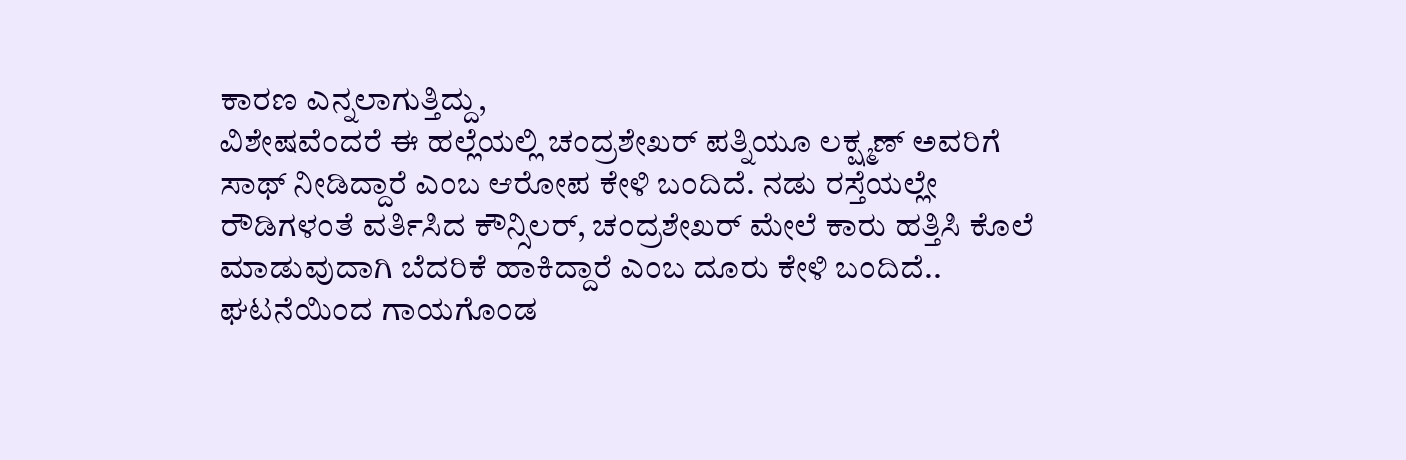ಕಾರಣ ಎನ್ನಲಾಗುತ್ತಿದ್ದು,
ವಿಶೇಷವೆಂದರೆ ಈ ಹಲ್ಲೆಯಲ್ಲಿ ಚಂದ್ರಶೇಖರ್ ಪತ್ನಿಯೂ ಲಕ್ಷ್ಮಣ್ ಅವರಿಗೆ ಸಾಥ್ ನೀಡಿದ್ದಾರೆ ಎಂಬ ಆರೋಪ ಕೇಳಿ ಬಂದಿದೆ. ನಡು ರಸ್ತೆಯಲ್ಲೇ ರೌಡಿಗಳಂತೆ ವರ್ತಿಸಿದ ಕೌನ್ಸಿಲರ್, ಚಂದ್ರಶೇಖರ್ ಮೇಲೆ ಕಾರು ಹತ್ತಿಸಿ ಕೊಲೆ ಮಾಡುವುದಾಗಿ ಬೆದರಿಕೆ ಹಾಕಿದ್ದಾರೆ ಎಂಬ ದೂರು ಕೇಳಿ ಬಂದಿದೆ..
ಘಟನೆಯಿಂದ ಗಾಯಗೊಂಡ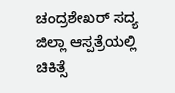ಚಂದ್ರಶೇಖರ್ ಸದ್ಯ ಜಿಲ್ಲಾ ಆಸ್ಪತ್ರೆಯಲ್ಲಿ ಚಿಕಿತ್ಸೆ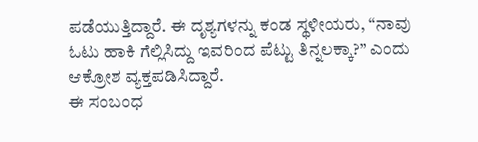ಪಡೆಯುತ್ತಿದ್ದಾರೆ. ಈ ದೃಶ್ಯಗಳನ್ನು ಕಂಡ ಸ್ಥಳೀಯರು, “ನಾವು ಓಟು ಹಾಕಿ ಗೆಲ್ಲಿಸಿದ್ದು ಇವರಿಂದ ಪೆಟ್ಟು ತಿನ್ನಲಕ್ಕಾ?” ಎಂದು ಆಕ್ರೋಶ ವ್ಯಕ್ತಪಡಿಸಿದ್ದಾರೆ.
ಈ ಸಂಬಂಧ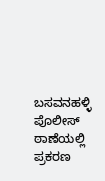ಬಸವನಹಳ್ಳಿ ಪೊಲೀಸ್ ಠಾಣೆಯಲ್ಲಿ ಪ್ರಕರಣ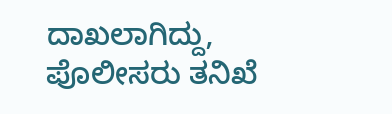ದಾಖಲಾಗಿದ್ದು, ಪೊಲೀಸರು ತನಿಖೆ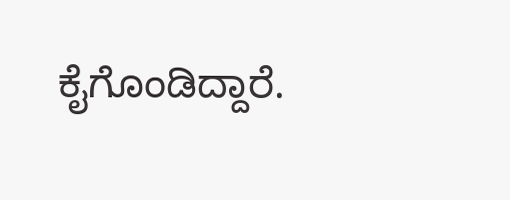ಕೈಗೊಂಡಿದ್ದಾರೆ.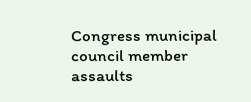Congress municipal council member assaults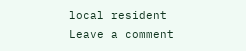local resident
Leave a comment